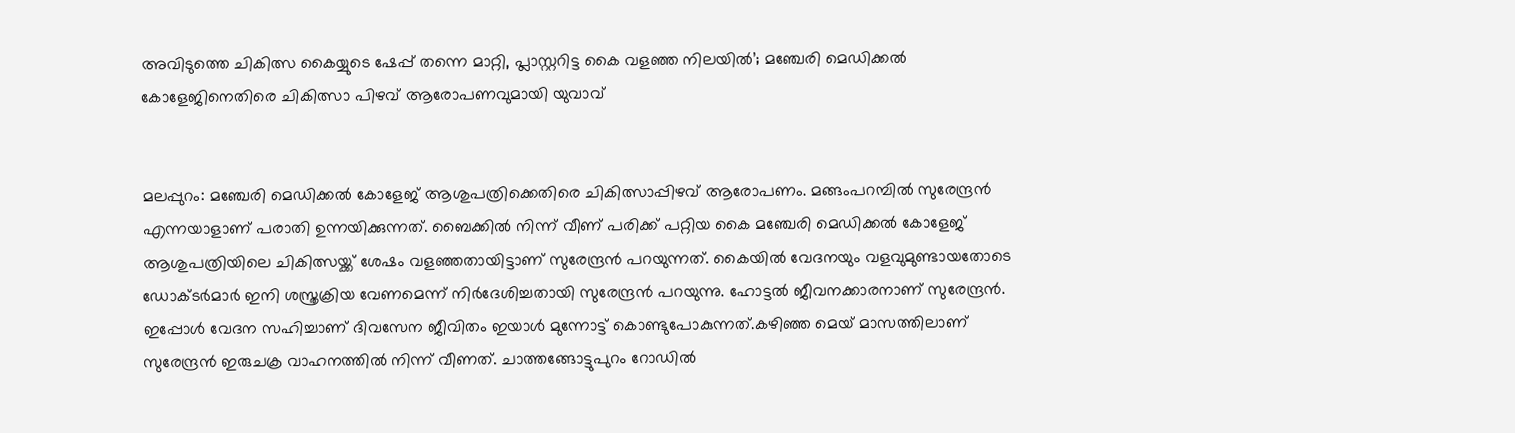അവിടുത്തെ ചികിത്സ കൈയ്യുടെ ഷേപ്പ് തന്നെ മാറ്റി, പ്ലാസ്റ്ററിട്ട കൈ വളഞ്ഞ നിലയിൽ’; മഞ്ചേരി മെഡിക്കൽ കോളേജിനെതിരെ ചികിത്സാ പിഴവ് ആരോപണവുമായി യുവാവ്


മലപ്പുറം: മഞ്ചേരി മെഡിക്കൽ കോളേജ് ആശുപത്രിക്കെതിരെ ചികിത്സാപ്പിഴവ് ആരോപണം. മങ്ങംപറമ്പിൽ സുരേന്ദ്രൻ എന്നയാളാണ് പരാതി ഉന്നയിക്കുന്നത്. ബൈക്കിൽ നിന്ന് വീണ് പരിക്ക് പറ്റിയ കൈ മഞ്ചേരി മെഡിക്കൽ കോളേജ് ആശുപത്രിയിലെ ചികിത്സയ്ക്ക് ശേഷം വളഞ്ഞതായിട്ടാണ് സുരേന്ദ്രൻ പറയുന്നത്. കൈയിൽ വേദനയും വളവുമുണ്ടായതോടെ ഡോക്ടർമാർ ഇനി ശസ്ത്രക്രിയ വേണമെന്ന് നിർദേശിച്ചതായി സുരേന്ദ്രൻ പറയുന്നു. ഹോട്ടൽ ജീവനക്കാരനാണ് സുരേന്ദ്രൻ. ഇപ്പോൾ വേദന സഹിച്ചാണ് ദിവസേന ജീവിതം ഇയാൾ മുന്നോട്ട് കൊണ്ടുപോകുന്നത്.കഴിഞ്ഞ മെയ് മാസത്തിലാണ് സുരേന്ദ്രൻ ഇരുചക്ര വാഹനത്തിൽ നിന്ന് വീണത്. ചാത്തങ്ങോട്ടുപുറം റോഡിൽ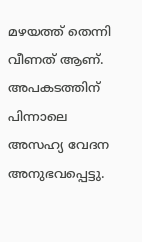മഴയത്ത് തെന്നി വീണത് ആണ്. അപകടത്തിന് പിന്നാലെ അസഹ്യ വേദന അനുഭവപ്പെട്ടു.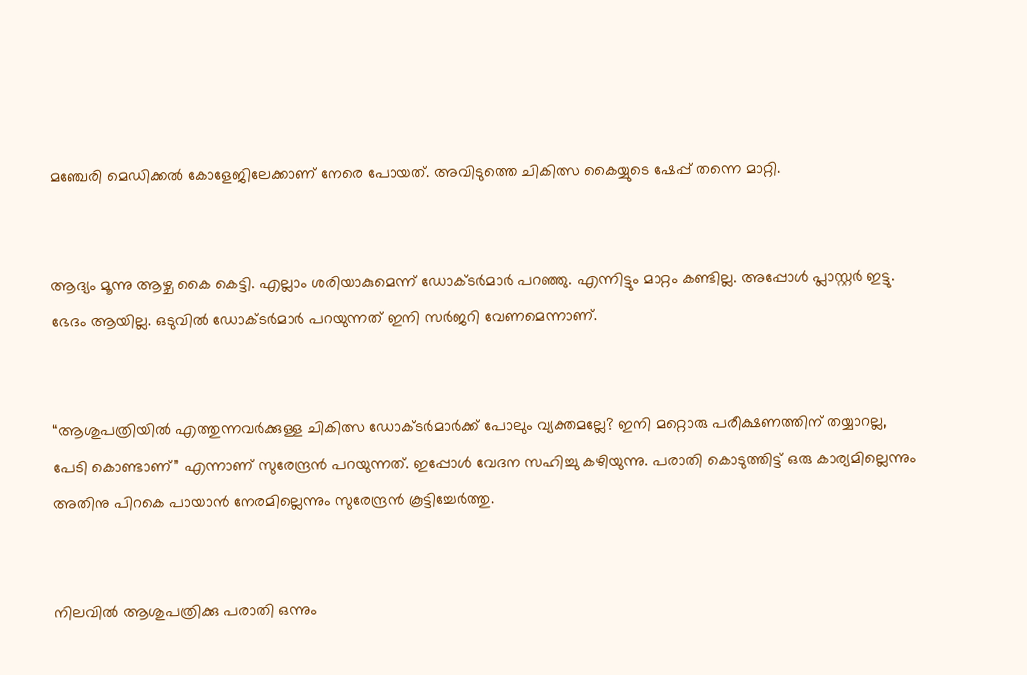മഞ്ചേരി മെഡിക്കൽ കോളേജിലേക്കാണ് നേരെ പോയത്. അവിടുത്തെ ചികിത്സ കൈയ്യുടെ ഷേപ്പ് തന്നെ മാറ്റി.


ആദ്യം മൂന്നു ആഴ്ച കൈ കെട്ടി. എല്ലാം ശരിയാകുമെന്ന് ഡോക്ടർമാർ പറഞ്ഞു. എന്നിട്ടും മാറ്റം കണ്ടില്ല. അപ്പോൾ പ്ലാസ്റ്റർ ഇട്ടു. ഭേദം ആയില്ല. ഒടുവിൽ ഡോക്ടർമാർ പറയുന്നത് ഇനി സർജറി വേണമെന്നാണ്.


“ആശുപത്രിയിൽ എത്തുന്നവർക്കുള്ള ചികിത്സ ഡോക്ടർമാർക്ക് പോലും വ്യക്തമല്ലേ? ഇനി മറ്റൊരു പരീക്ഷണത്തിന് തയ്യാറല്ല, പേടി കൊണ്ടാണ്” എന്നാണ് സുരേന്ദ്രൻ പറയുന്നത്. ഇപ്പോൾ വേദന സഹിച്ചു കഴിയുന്നു. പരാതി കൊടുത്തിട്ട് ഒരു കാര്യമില്ലെന്നും അതിനു പിറകെ പായാൻ നേരമില്ലെന്നും സുരേന്ദ്രൻ കൂട്ടിച്ചേർത്തു.


നിലവിൽ ആശുപത്രിക്കു പരാതി ഒന്നും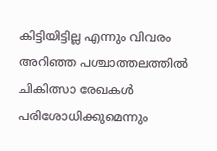കിട്ടിയിട്ടില്ല എന്നും വിവരം അറിഞ്ഞ പശ്ചാത്തലത്തിൽ ചികിത്സാ രേഖകൾ പരിശോധിക്കുമെന്നും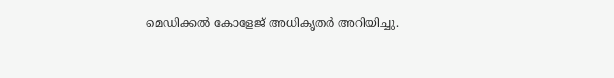മെഡിക്കൽ കോളേജ് അധികൃതർ അറിയിച്ചു.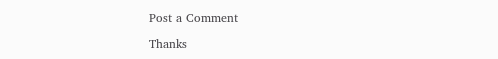Post a Comment

Thanks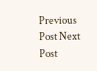Previous Post Next Post